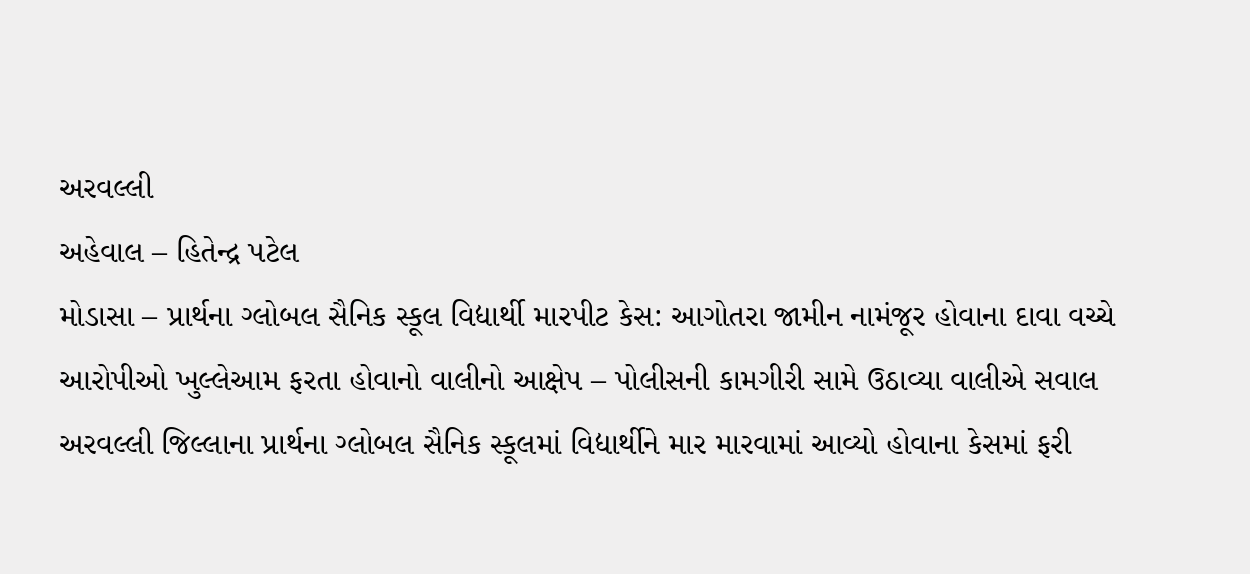અરવલ્લી
અહેવાલ – હિતેન્દ્ર પટેલ
મોડાસા – પ્રાર્થના ગ્લોબલ સૈનિક સ્કૂલ વિદ્યાર્થી મારપીટ કેસ: આગોતરા જામીન નામંજૂર હોવાના દાવા વચ્ચે આરોપીઓ ખુલ્લેઆમ ફરતા હોવાનો વાલીનો આક્ષેપ – પોલીસની કામગીરી સામે ઉઠાવ્યા વાલીએ સવાલ
અરવલ્લી જિલ્લાના પ્રાર્થના ગ્લોબલ સૈનિક સ્કૂલમાં વિદ્યાર્થીને માર મારવામાં આવ્યો હોવાના કેસમાં ફરી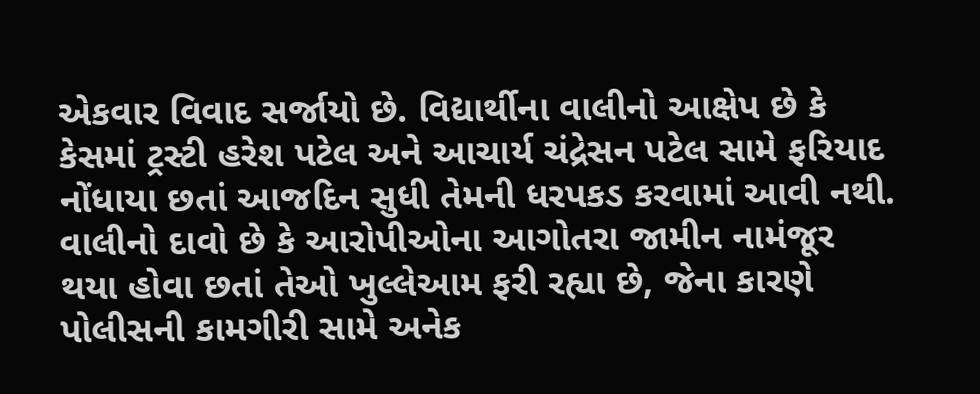એકવાર વિવાદ સર્જાયો છે. વિદ્યાર્થીના વાલીનો આક્ષેપ છે કે કેસમાં ટ્રસ્ટી હરેશ પટેલ અને આચાર્ય ચંદ્રેસન પટેલ સામે ફરિયાદ નોંધાયા છતાં આજદિન સુધી તેમની ધરપકડ કરવામાં આવી નથી. વાલીનો દાવો છે કે આરોપીઓના આગોતરા જામીન નામંજૂર થયા હોવા છતાં તેઓ ખુલ્લેઆમ ફરી રહ્યા છે, જેના કારણે પોલીસની કામગીરી સામે અનેક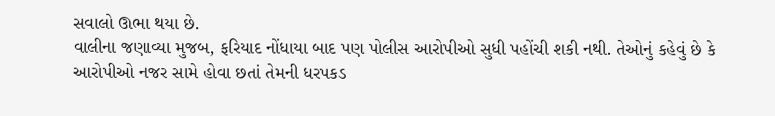સવાલો ઊભા થયા છે.
વાલીના જણાવ્યા મુજબ, ફરિયાદ નોંધાયા બાદ પણ પોલીસ આરોપીઓ સુધી પહોંચી શકી નથી. તેઓનું કહેવું છે કે આરોપીઓ નજર સામે હોવા છતાં તેમની ધરપકડ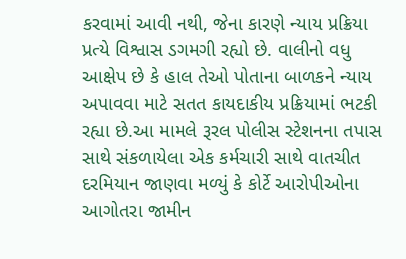કરવામાં આવી નથી, જેના કારણે ન્યાય પ્રક્રિયા પ્રત્યે વિશ્વાસ ડગમગી રહ્યો છે. વાલીનો વધુ આક્ષેપ છે કે હાલ તેઓ પોતાના બાળકને ન્યાય અપાવવા માટે સતત કાયદાકીય પ્રક્રિયામાં ભટકી રહ્યા છે.આ મામલે રૂરલ પોલીસ સ્ટેશનના તપાસ સાથે સંકળાયેલા એક કર્મચારી સાથે વાતચીત દરમિયાન જાણવા મળ્યું કે કોર્ટે આરોપીઓના આગોતરા જામીન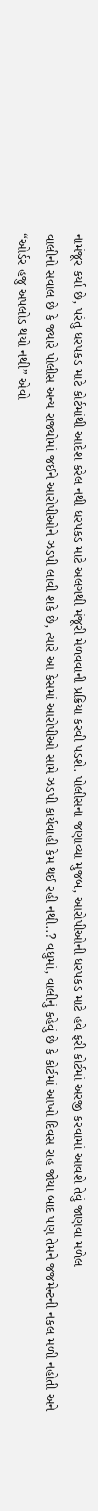નામંજૂર કર્યા છે, પરંતુ ધરપકડ માટે કોર્ટમાંથી આદેશ કરેલ નથી ધરપકડ માટે અલગથી મંજૂરી મેળવવાની પ્રક્રિયા કરવી પડશે. પોલીસના જણાવ્યા મુજબ, આરોપીઓની ધરપકડ માટે હવે ફરી કોર્ટમાં અરજી કરવામાં આવશે તેવું જાણવા મળેલ
વાલીનો સવાલ છે કે જ્યારે પોલીસ અન્ય રાજ્યોમાં જઈને આરોપીઓને ઝડપી લાવી શકે છે, ત્યારે આ કેસમાં આરોપીઓ સામે ઝડપી કાર્યવાહી કેમ થઈ રહી નથી..? વધુમાં, વાલીનું કહેવું છે કે કોર્ટમાં આખો દિવસ રાહ જોયા બાદ પણ તેમને જજમેન્ટની નકલ મળી નહોતી અને “ઓર્ડર હજુ અપલોડ થયો નથી” એવો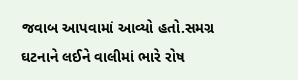જવાબ આપવામાં આવ્યો હતો.સમગ્ર ઘટનાને લઈને વાલીમાં ભારે રોષ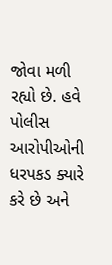જોવા મળી રહ્યો છે. હવે પોલીસ આરોપીઓની ધરપકડ ક્યારે કરે છે અને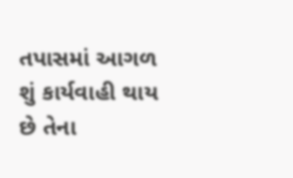તપાસમાં આગળ શું કાર્યવાહી થાય છે તેના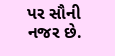પર સૌની નજર છે.